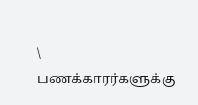\
பணக்காரர்களுக்கு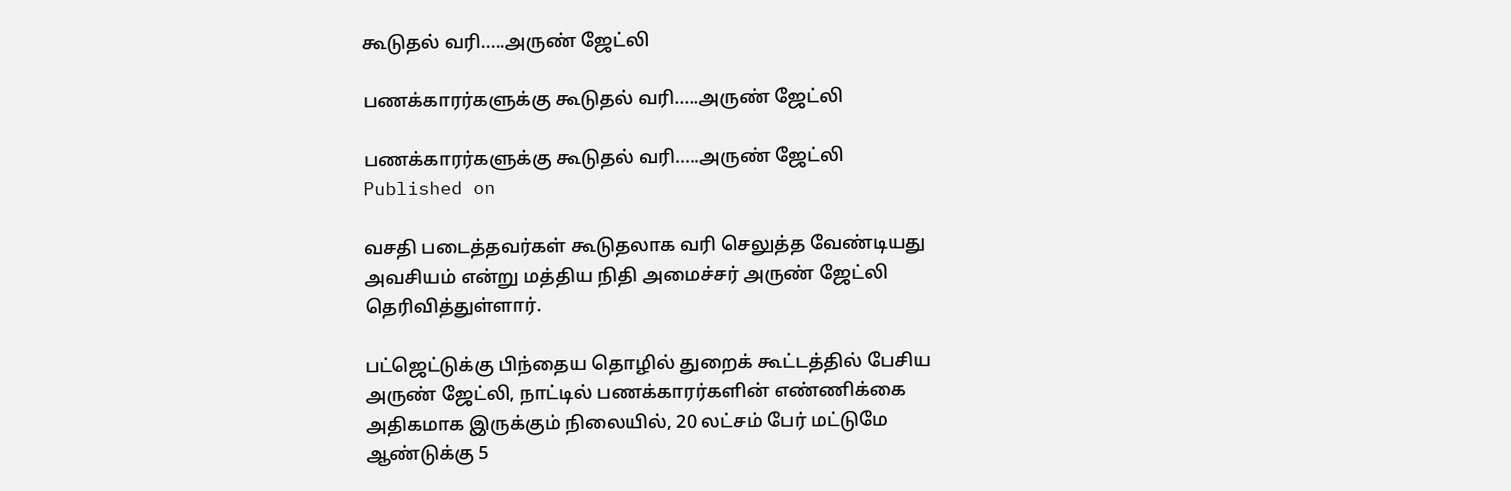கூடுதல் வரி.....அருண் ஜேட்லி

பணக்காரர்களுக்கு கூடுதல் வரி.....அருண் ஜேட்லி

பணக்காரர்களுக்கு கூடுதல் வரி.....அருண் ஜேட்லி
Published on

வசதி படைத்தவர்கள் கூடுதலாக வரி செலுத்த வேண்டியது அவசியம் என்று மத்திய நிதி அமைச்சர் அருண் ஜேட்லி தெரிவித்துள்ளார்.

பட்ஜெட்டுக்கு பிந்தைய தொழில் துறைக் கூட்டத்தில் பேசிய அருண் ஜேட்லி, நாட்டில் பணக்காரர்களின் எண்ணிக்கை அதிகமாக இருக்கும் நிலையில், 20 லட்சம் பேர் மட்டுமே ஆண்டுக்கு 5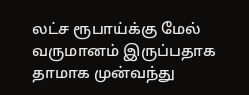லட்ச ரூபாய்க்கு மேல் வருமானம் இருப்பதாக தாமாக முன்வந்து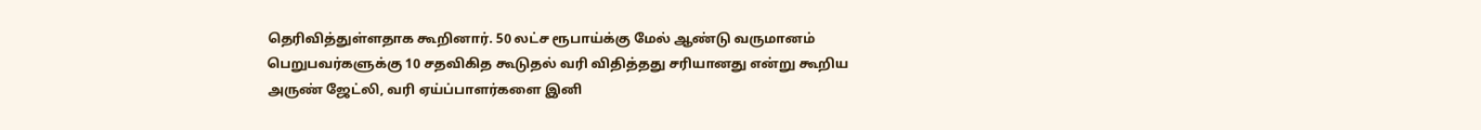தெரிவித்துள்ளதாக கூறினார். 50 லட்ச ரூபாய்க்கு மேல் ஆண்டு வருமானம் பெறுபவர்களுக்கு 10 சதவிகித கூடுதல் வரி விதித்தது சரியானது என்று கூறிய அருண் ஜேட்லி, வரி ஏய்ப்பாளர்களை இனி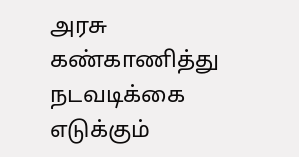அரசு கண்காணித்து நடவடிக்கை எடுக்கும்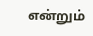என்றும்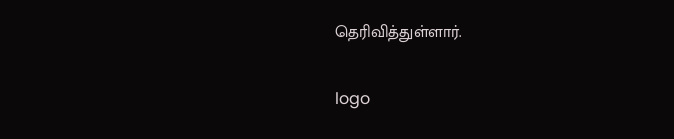தெரிவித்துள்ளார்.

logo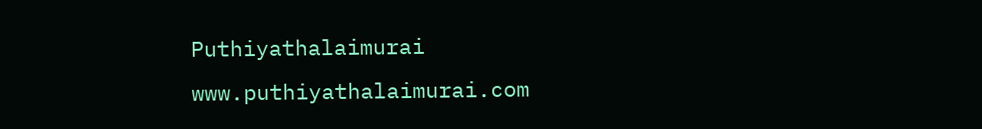Puthiyathalaimurai
www.puthiyathalaimurai.com